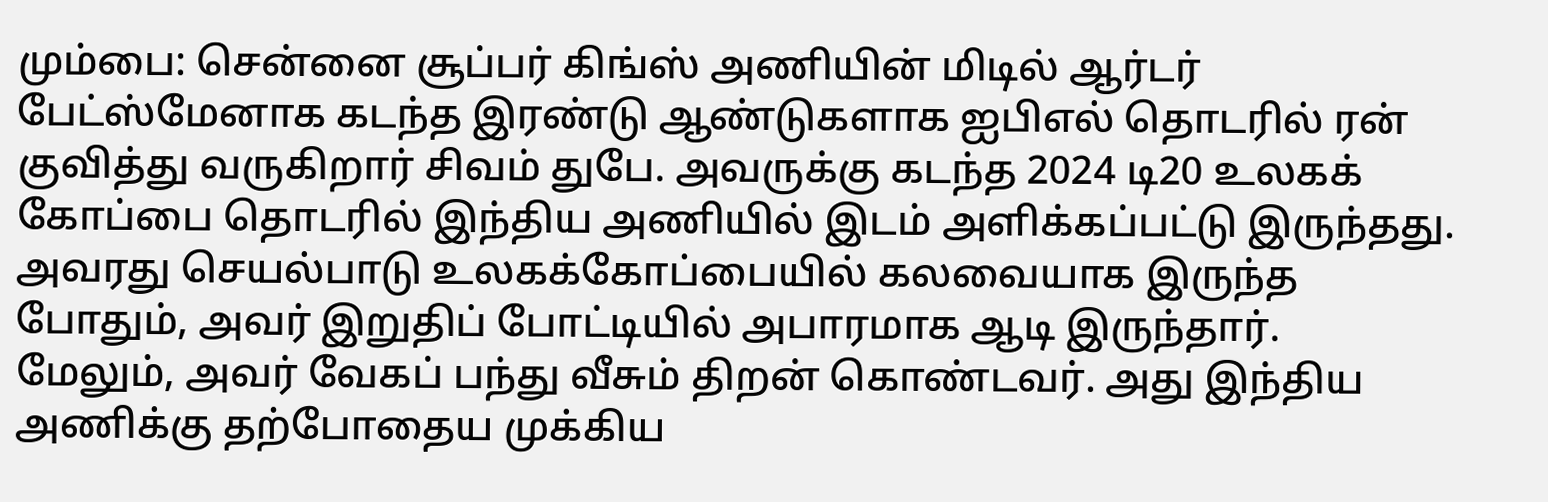மும்பை: சென்னை சூப்பர் கிங்ஸ் அணியின் மிடில் ஆர்டர் பேட்ஸ்மேனாக கடந்த இரண்டு ஆண்டுகளாக ஐபிஎல் தொடரில் ரன் குவித்து வருகிறார் சிவம் துபே. அவருக்கு கடந்த 2024 டி20 உலகக் கோப்பை தொடரில் இந்திய அணியில் இடம் அளிக்கப்பட்டு இருந்தது. அவரது செயல்பாடு உலகக்கோப்பையில் கலவையாக இருந்த போதும், அவர் இறுதிப் போட்டியில் அபாரமாக ஆடி இருந்தார்.
மேலும், அவர் வேகப் பந்து வீசும் திறன் கொண்டவர். அது இந்திய அணிக்கு தற்போதைய முக்கிய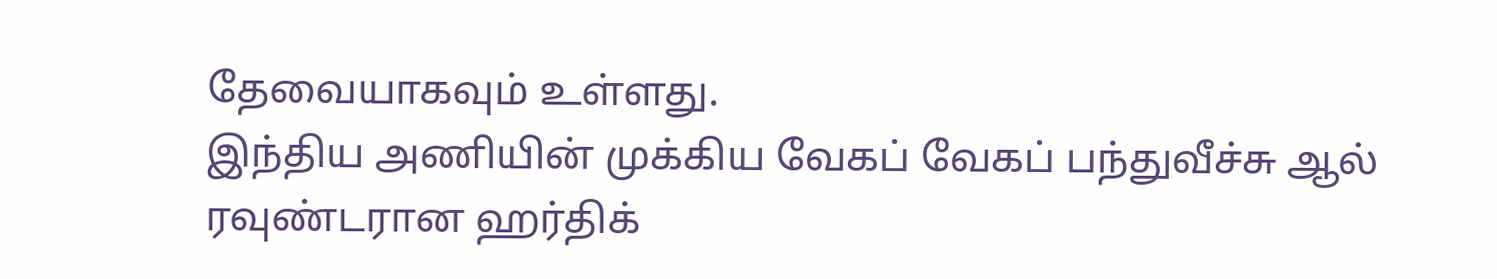தேவையாகவும் உள்ளது.
இந்திய அணியின் முக்கிய வேகப் வேகப் பந்துவீச்சு ஆல் ரவுண்டரான ஹர்திக்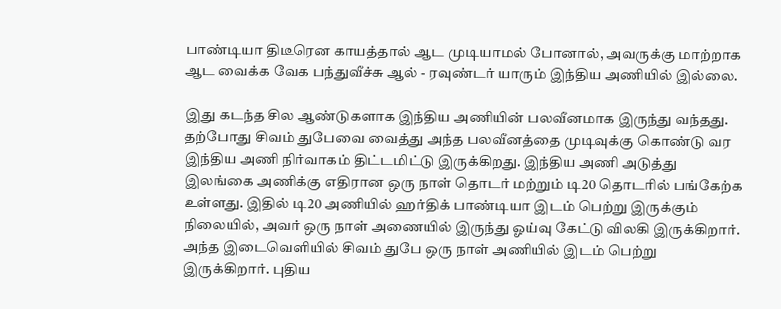பாண்டியா திடீரென காயத்தால் ஆட முடியாமல் போனால், அவருக்கு மாற்றாக ஆட வைக்க வேக பந்துவீச்சு ஆல் - ரவுண்டர் யாரும் இந்திய அணியில் இல்லை.

இது கடந்த சில ஆண்டுகளாக இந்திய அணியின் பலவீனமாக இருந்து வந்தது. தற்போது சிவம் துபேவை வைத்து அந்த பலவீனத்தை முடிவுக்கு கொண்டு வர இந்திய அணி நிர்வாகம் திட்டமிட்டு இருக்கிறது. இந்திய அணி அடுத்து இலங்கை அணிக்கு எதிரான ஒரு நாள் தொடர் மற்றும் டி20 தொடரில் பங்கேற்க உள்ளது. இதில் டி20 அணியில் ஹர்திக் பாண்டியா இடம் பெற்று இருக்கும் நிலையில், அவர் ஒரு நாள் அணையில் இருந்து ஓய்வு கேட்டு விலகி இருக்கிறார்.
அந்த இடைவெளியில் சிவம் துபே ஒரு நாள் அணியில் இடம் பெற்று இருக்கிறார். புதிய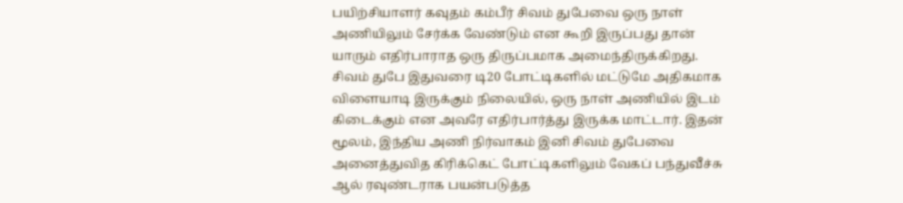பயிற்சியாளர் கவுதம் கம்பீர் சிவம் துபேவை ஒரு நாள் அணியிலும் சேர்க்க வேண்டும் என கூறி இருப்பது தான் யாரும் எதிர்பாராத ஒரு திருப்பமாக அமைந்திருக்கிறது.
சிவம் துபே இதுவரை டி20 போட்டிகளில் மட்டுமே அதிகமாக விளையாடி இருக்கும் நிலையில், ஒரு நாள் அணியில் இடம் கிடைக்கும் என அவரே எதிர்பார்த்து இருக்க மாட்டார். இதன் மூலம், இந்திய அணி நிர்வாகம் இனி சிவம் துபேவை அனைத்துவித கிரிக்கெட் போட்டிகளிலும் வேகப் பந்துவீச்சு ஆல் ரவுண்டராக பயன்படுத்த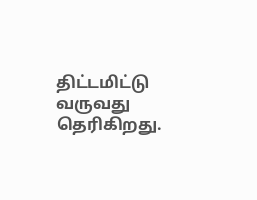திட்டமிட்டு வருவது தெரிகிறது.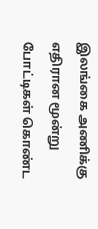இலங்கை அணிக்கு எதிரான மூன்று போட்டிகள் கொண்ட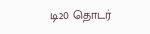டி20 தொடர்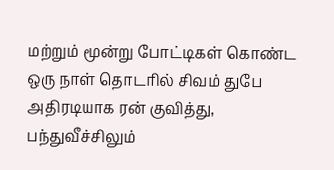மற்றும் மூன்று போட்டிகள் கொண்ட ஒரு நாள் தொடரில் சிவம் துபே அதிரடியாக ரன் குவித்து, பந்துவீச்சிலும்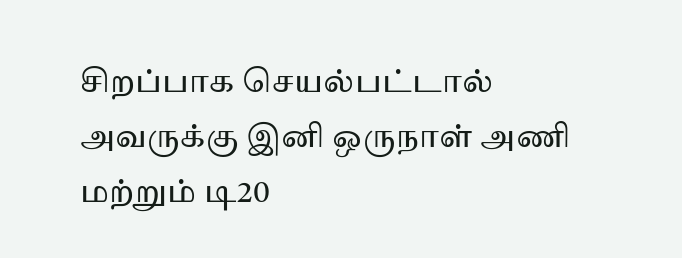சிறப்பாக செயல்பட்டால் அவருக்கு இனி ஒருநாள் அணி மற்றும் டி20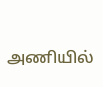அணியில்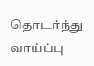தொடர்ந்து வாய்ப்பு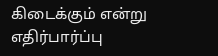கிடைக்கும் என்று எதிர்பார்ப்பு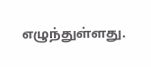எழுந்துள்ளது.